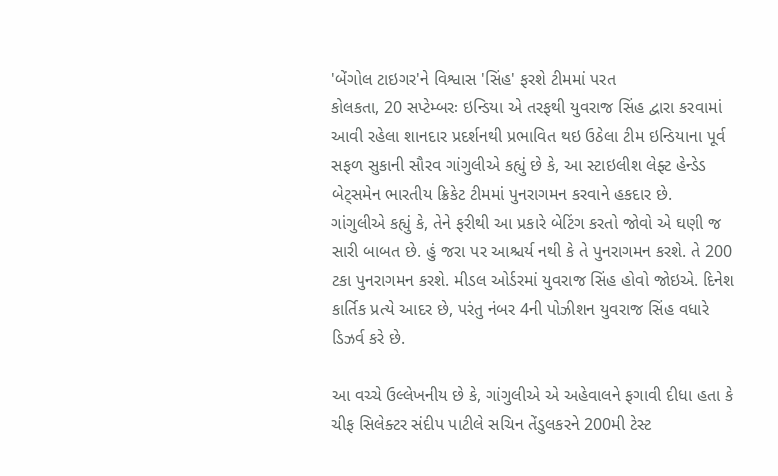'બેંગોલ ટાઇગર'ને વિશ્વાસ 'સિંહ' ફરશે ટીમમાં પરત
કોલકતા, 20 સપ્ટેમ્બરઃ ઇન્ડિયા એ તરફથી યુવરાજ સિંહ દ્વારા કરવામાં આવી રહેલા શાનદાર પ્રદર્શનથી પ્રભાવિત થઇ ઉઠેલા ટીમ ઇન્ડિયાના પૂર્વ સફળ સુકાની સૌરવ ગાંગુલીએ કહ્યું છે કે, આ સ્ટાઇલીશ લેફ્ટ હેન્ડેડ બેટ્સમેન ભારતીય ક્રિકેટ ટીમમાં પુનરાગમન કરવાને હકદાર છે.
ગાંગુલીએ કહ્યું કે, તેને ફરીથી આ પ્રકારે બેટિંગ કરતો જોવો એ ઘણી જ સારી બાબત છે. હું જરા પર આશ્ચર્ય નથી કે તે પુનરાગમન કરશે. તે 200 ટકા પુનરાગમન કરશે. મીડલ ઓર્ડરમાં યુવરાજ સિંહ હોવો જોઇએ. દિનેશ કાર્તિક પ્રત્યે આદર છે, પરંતુ નંબર 4ની પોઝીશન યુવરાજ સિંહ વધારે ડિઝર્વ કરે છે.

આ વચ્ચે ઉલ્લેખનીય છે કે, ગાંગુલીએ એ અહેવાલને ફગાવી દીધા હતા કે ચીફ સિલેક્ટર સંદીપ પાટીલે સચિન તેંડુલકરને 200મી ટેસ્ટ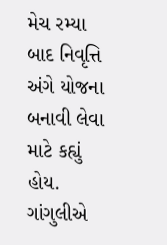મેચ રમ્યા બાદ નિવૃત્તિ અંગે યોજના બનાવી લેવા માટે કહ્યું હોય. ગાંગુલીએ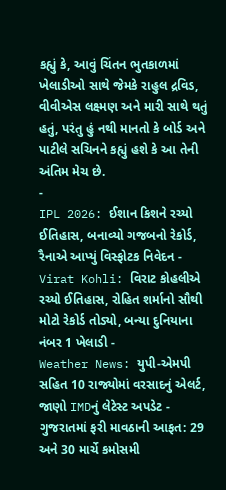કહ્યું કે, આવું ચિંતન ભુતકાળમાં ખેલાડીઓ સાથે જેમકે રાહુલ દ્રવિડ, વીવીએસ લક્ષ્મણ અને મારી સાથે થતું હતું, પરંતુ હું નથી માનતો કે બોર્ડ અને પાટીલે સચિનને કહ્યું હશે કે આ તેની અંતિમ મેચ છે.
-
IPL 2026: ઈશાન કિશને રચ્યો ઈતિહાસ, બનાવ્યો ગજબનો રેકોર્ડ, રૈનાએ આપ્યું વિસ્ફોટક નિવેદન -
Virat Kohli: વિરાટ કોહલીએ રચ્યો ઈતિહાસ, રોહિત શર્માનો સૌથી મોટો રેકોર્ડ તોડ્યો, બન્યા દુનિયાના નંબર 1 ખેલાડી -
Weather News: યુપી-એમપી સહિત 10 રાજ્યોમાં વરસાદનું એલર્ટ, જાણો IMDનું લેટેસ્ટ અપડેટ -
ગુજરાતમાં ફરી માવઠાની આફત: 29 અને 30 માર્ચે કમોસમી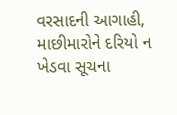વરસાદની આગાહી, માછીમારોને દરિયો ન ખેડવા સૂચના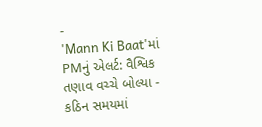-
'Mann Ki Baat'માં PMનું એલર્ટ: વૈશ્વિક તણાવ વચ્ચે બોલ્યા - કઠિન સમયમાં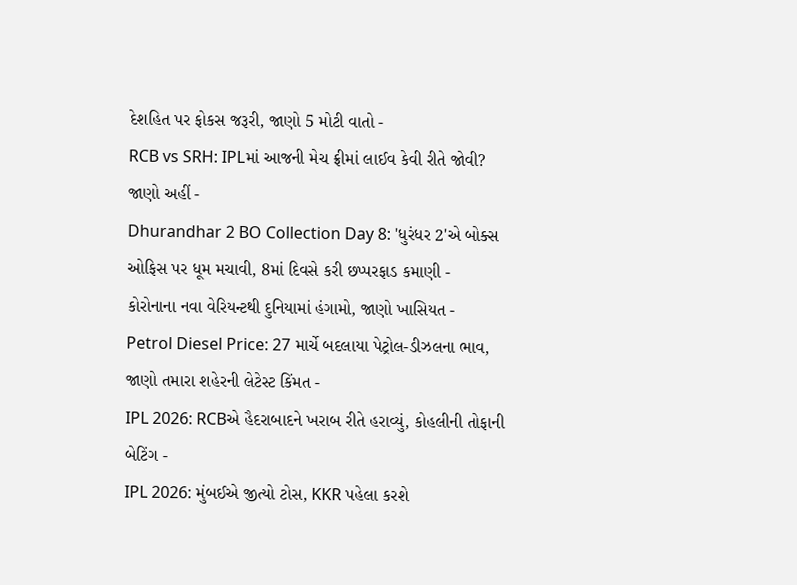દેશહિત પર ફોકસ જરૂરી, જાણો 5 મોટી વાતો -
RCB vs SRH: IPLમાં આજની મેચ ફ્રીમાં લાઈવ કેવી રીતે જોવી? જાણો અહીં -
Dhurandhar 2 BO Collection Day 8: 'ધુરંધર 2'એ બોક્સ ઓફિસ પર ધૂમ મચાવી, 8માં દિવસે કરી છપ્પરફાડ કમાણી -
કોરોનાના નવા વેરિયન્ટથી દુનિયામાં હંગામો, જાણો ખાસિયત -
Petrol Diesel Price: 27 માર્ચે બદલાયા પેટ્રોલ-ડીઝલના ભાવ, જાણો તમારા શહેરની લેટેસ્ટ કિંમત -
IPL 2026: RCBએ હૈદરાબાદને ખરાબ રીતે હરાવ્યું, કોહલીની તોફાની બેટિંગ -
IPL 2026: મુંબઈએ જીત્યો ટોસ, KKR પહેલા કરશે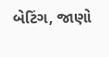બેટિંગ, જાણો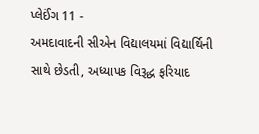પ્લેઈંગ 11 -
અમદાવાદની સીએન વિદ્યાલયમાં વિદ્યાર્થિની સાથે છેડતી, અધ્યાપક વિરૂદ્ધ ફરિયાદ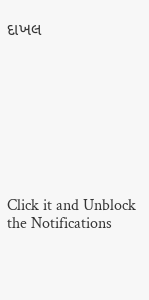દાખલ









Click it and Unblock the Notifications